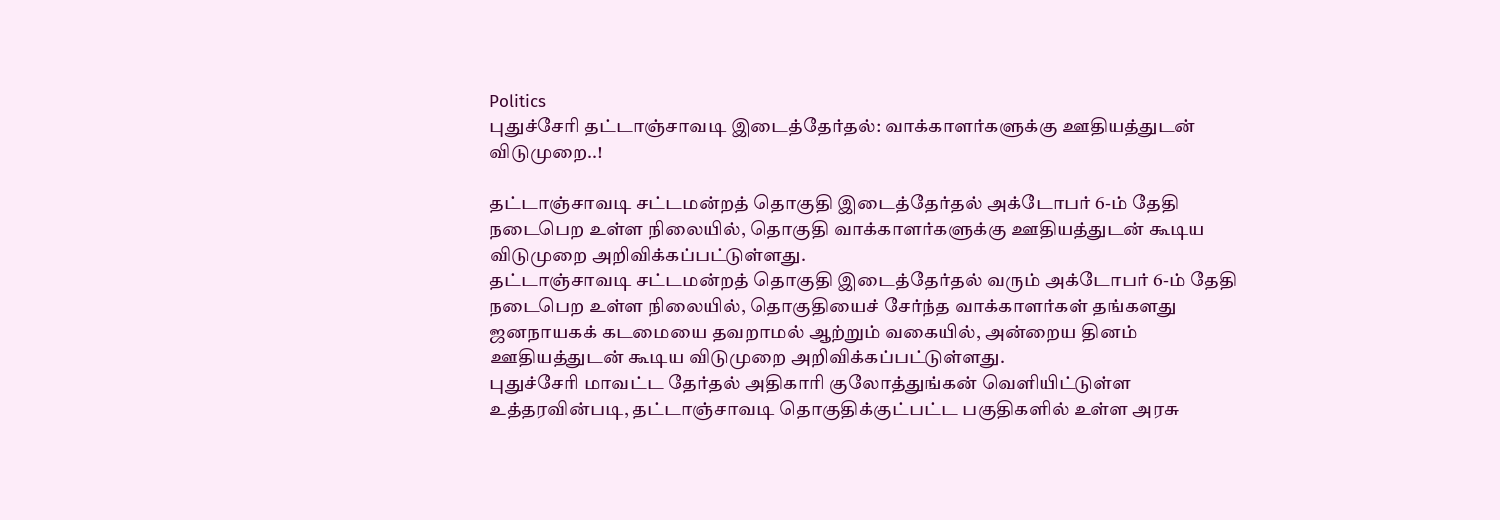Politics
புதுச்சேரி தட்டாஞ்சாவடி இடைத்தேர்தல்: வாக்காளர்களுக்கு ஊதியத்துடன் விடுமுறை..!

தட்டாஞ்சாவடி சட்டமன்றத் தொகுதி இடைத்தேர்தல் அக்டோபர் 6-ம் தேதி நடைபெற உள்ள நிலையில், தொகுதி வாக்காளர்களுக்கு ஊதியத்துடன் கூடிய விடுமுறை அறிவிக்கப்பட்டுள்ளது.
தட்டாஞ்சாவடி சட்டமன்றத் தொகுதி இடைத்தேர்தல் வரும் அக்டோபர் 6-ம் தேதி நடைபெற உள்ள நிலையில், தொகுதியைச் சேர்ந்த வாக்காளர்கள் தங்களது ஜனநாயகக் கடமையை தவறாமல் ஆற்றும் வகையில், அன்றைய தினம் ஊதியத்துடன் கூடிய விடுமுறை அறிவிக்கப்பட்டுள்ளது.
புதுச்சேரி மாவட்ட தேர்தல் அதிகாரி குலோத்துங்கன் வெளியிட்டுள்ள உத்தரவின்படி, தட்டாஞ்சாவடி தொகுதிக்குட்பட்ட பகுதிகளில் உள்ள அரசு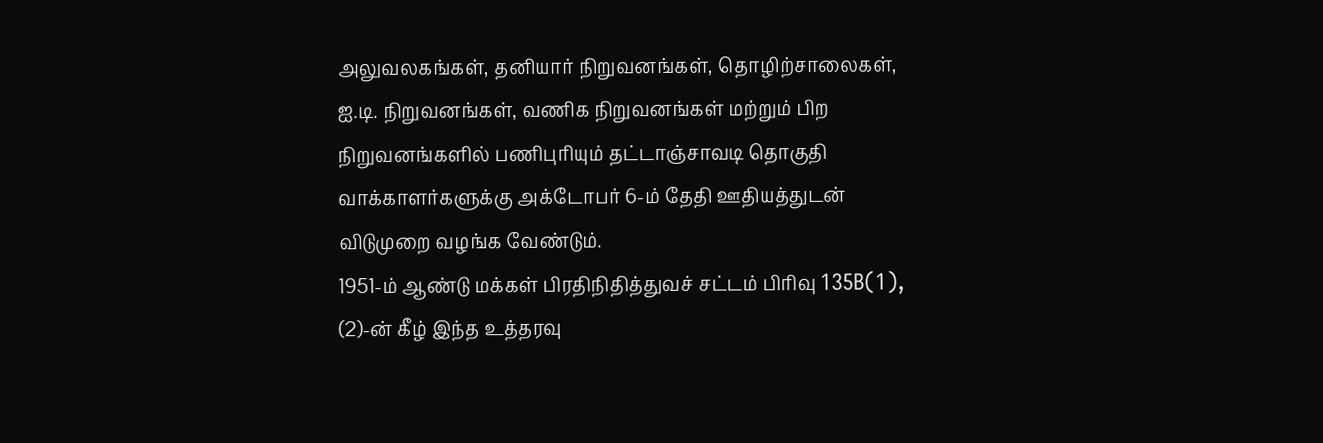அலுவலகங்கள், தனியார் நிறுவனங்கள், தொழிற்சாலைகள், ஐ.டி. நிறுவனங்கள், வணிக நிறுவனங்கள் மற்றும் பிற நிறுவனங்களில் பணிபுரியும் தட்டாஞ்சாவடி தொகுதி வாக்காளர்களுக்கு அக்டோபர் 6-ம் தேதி ஊதியத்துடன் விடுமுறை வழங்க வேண்டும்.
1951-ம் ஆண்டு மக்கள் பிரதிநிதித்துவச் சட்டம் பிரிவு 135B(1), (2)-ன் கீழ் இந்த உத்தரவு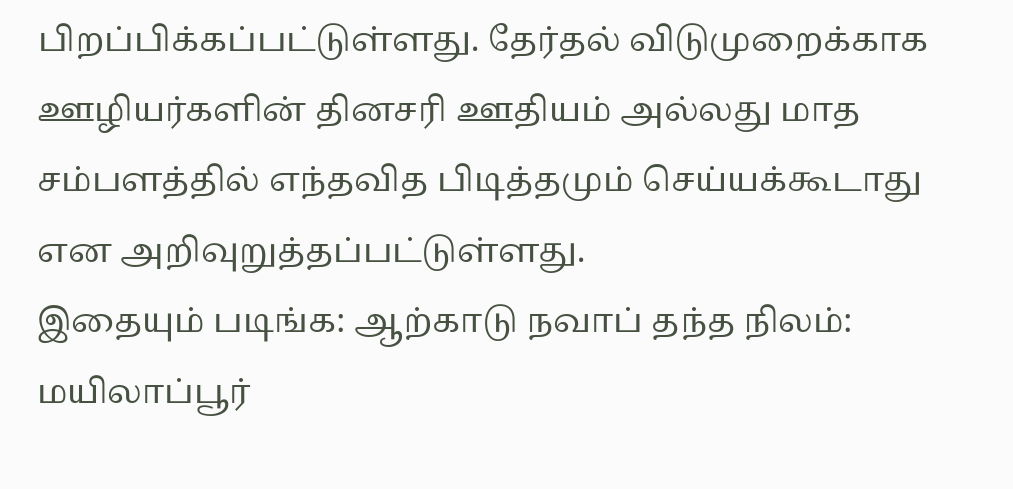பிறப்பிக்கப்பட்டுள்ளது. தேர்தல் விடுமுறைக்காக ஊழியர்களின் தினசரி ஊதியம் அல்லது மாத சம்பளத்தில் எந்தவித பிடித்தமும் செய்யக்கூடாது என அறிவுறுத்தப்பட்டுள்ளது.
இதையும் படிங்க: ஆற்காடு நவாப் தந்த நிலம்: மயிலாப்பூர்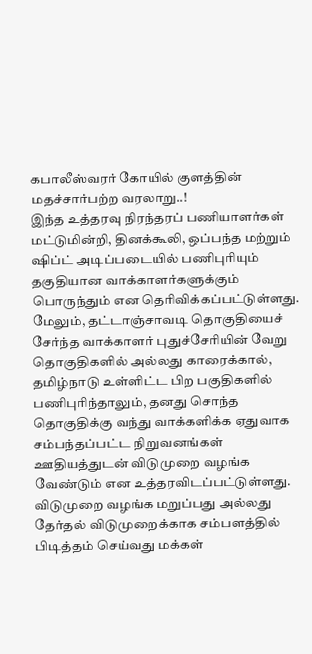கபாலீஸ்வரர் கோயில் குளத்தின் மதச்சார்பற்ற வரலாறு..!
இந்த உத்தரவு நிரந்தரப் பணியாளர்கள் மட்டுமின்றி, தினக்கூலி, ஒப்பந்த மற்றும் ஷிப்ட் அடிப்படையில் பணிபுரியும் தகுதியான வாக்காளர்களுக்கும் பொருந்தும் என தெரிவிக்கப்பட்டுள்ளது.
மேலும், தட்டாஞ்சாவடி தொகுதியைச் சேர்ந்த வாக்காளர் புதுச்சேரியின் வேறு தொகுதிகளில் அல்லது காரைக்கால், தமிழ்நாடு உள்ளிட்ட பிற பகுதிகளில் பணிபுரிந்தாலும், தனது சொந்த தொகுதிக்கு வந்து வாக்களிக்க ஏதுவாக சம்பந்தப்பட்ட நிறுவனங்கள் ஊதியத்துடன் விடுமுறை வழங்க வேண்டும் என உத்தரவிடப்பட்டுள்ளது.
விடுமுறை வழங்க மறுப்பது அல்லது தேர்தல் விடுமுறைக்காக சம்பளத்தில் பிடித்தம் செய்வது மக்கள்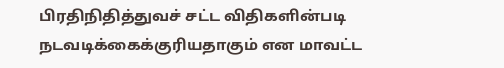பிரதிநிதித்துவச் சட்ட விதிகளின்படி நடவடிக்கைக்குரியதாகும் என மாவட்ட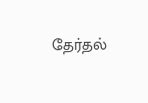தேர்தல்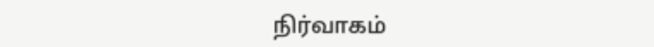நிர்வாகம்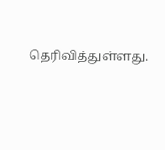தெரிவித்துள்ளது.